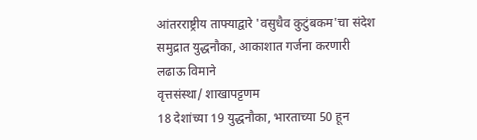आंतरराष्ट्रीय ताफ्याद्वारे 'वसुधैव कुटुंबकम'चा संदेश
समुद्रात युद्धनौका, आकाशात गर्जना करणारी लढाऊ विमाने
वृत्तसंस्था/ शाखापट्टणम
18 देशांच्या 19 युद्धनौका, भारताच्या 50 हून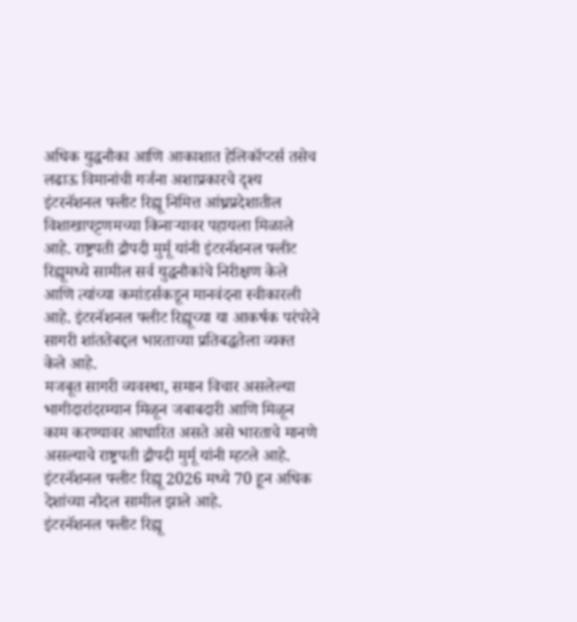अधिक युद्धनौका आणि आकाशात हेलिकॉप्टर्स तसेच लढाऊ विमानांची गर्जना अशाप्रकारचे दृश्य इंटरनॅशनल फ्लीट रिह्यू निमित्त आंध्रप्रदेशातील विशाखापट्टणमच्या किनाऱ्यावर पहायला मिळाले आहे. राष्ट्रपती द्रौपदी मुर्मू यांनी इंटरनॅशनल फ्लीट रिह्यूमध्ये सामील सर्व युद्धनौकांचे निरीक्षण केले आणि त्यांच्या कमांडर्सकडून मानवंदना स्वीकारली आहे. इंटरनॅशनल फ्लीट रिह्यूच्या या आकर्षक परंपरेने सागरी शांततेबद्दल भारताच्या प्रतिबद्धतेला व्यक्त केले आहे.
मजबूत सागरी व्यवस्था, समान विचार असलेल्या भागीदारांदरम्यान मिळून जबाबदारी आणि मिळून काम करण्यावर आधारित असते असे भारताचे मानणे असल्याचे राष्ट्रपती द्रौपदी मुर्मू यांनी म्हटले आहे. इंटरनॅशनल फ्लीट रिह्यू 2026 मध्ये 70 हून अधिक देशांच्या नौदल सामील झाले आहे.
इंटरनॅशनल फ्लीट रिह्यू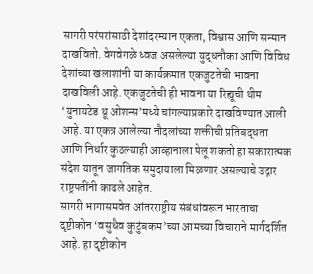सागरी परंपरांसाठी देशांदरम्यान एकता, विश्वास आणि सन्मान दाखवितो. वेगवेगळे ध्वज असलेल्या युद्धनौका आणि विविध देशांच्या खलाशांनी या कार्यक्रमात एकजुटतेची भावना दाखविली आहे. एकजुटतेची ही भावना या रिह्यूची थीम ‘युनायटेड थ्रू ओशन्स’मध्ये चांगल्याप्रकारे दाखविण्यात आली आहे. या एकत्र आलेल्या नौदलांच्या शक्तीची प्रतिबद्धता आणि निर्धार कुठल्याही आव्हानाला पेलू शकतो हा सकारात्मक संदेश यातून जागतिक समुदायाला मिळणार असल्याचे उद्गार राष्ट्रपतींनी काढले आहेत.
सागरी भागासमवेत आंतरराष्ट्रीय संबंधांवरून भारताचा दृष्टीकोन ‘वसुधैव कुटुंबकम’च्या आमच्या विचाराने मार्गदर्शित आहे. हा दृष्टीकोन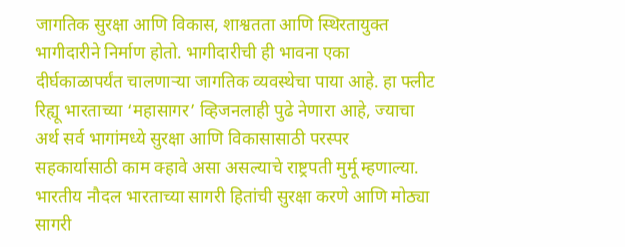जागतिक सुरक्षा आणि विकास, शाश्वतता आणि स्थिरतायुक्त भागीदारीने निर्माण होतो. भागीदारीची ही भावना एका दीर्घकाळापर्यंत चालणाऱ्या जागतिक व्यवस्थेचा पाया आहे. हा फ्लीट रिह्यू भारताच्या ‘महासागर’ व्हिजनलाही पुढे नेणारा आहे, ज्याचा अर्थ सर्व भागांमध्ये सुरक्षा आणि विकासासाठी परस्पर सहकार्यासाठी काम क्हावे असा असल्याचे राष्ट्रपती मुर्मू म्हणाल्या.
भारतीय नौदल भारताच्या सागरी हितांची सुरक्षा करणे आणि मोठ्या सागरी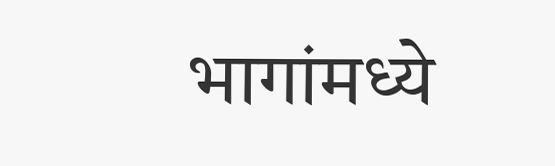भागांमध्ये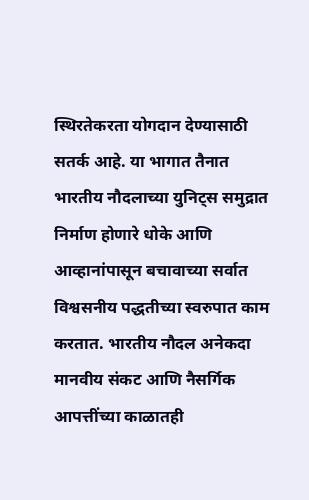स्थिरतेकरता योगदान देण्यासाठी सतर्क आहे. या भागात तैनात भारतीय नौदलाच्या युनिट्स समुद्रात निर्माण होणारे धोके आणि आव्हानांपासून बचावाच्या सर्वात विश्वसनीय पद्धतीच्या स्वरुपात काम करतात. भारतीय नौदल अनेकदा मानवीय संकट आणि नैसर्गिक आपत्तींच्या काळातही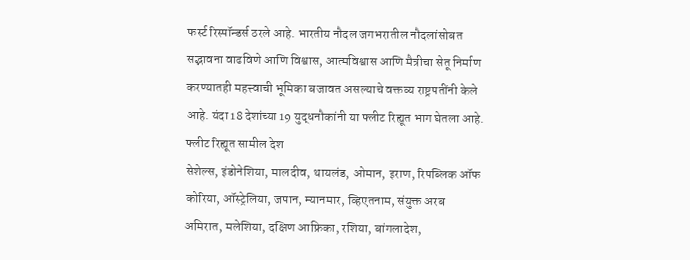फर्स्ट रिस्पॉन्डर्स ठरले आहे. भारतीय नौदल जगभरातील नौदलांसोबत सद्भावना वाढविणे आणि विश्वास, आत्मविश्वास आणि मैत्रीचा सेतू निर्माण करण्यातही महत्त्वाची भूमिका बजावत असल्याचे वक्तव्य राष्ट्रपतींनी केले आहे. यंदा 18 देशांच्या 19 युद्धनौकांनी या फ्लीट रिह्यूत भाग घेतला आहे.
फ्लीट रिह्यूत सामील देश
सेशेल्स, इंडोनेशिया, मालदीव, थायलंड, ओमान, इराण, रिपब्लिक ऑफ कोरिया, ऑस्ट्रेलिया, जपान, म्यानमार, व्हिएतनाम, संयुक्त अरब अमिरात, मलेशिया, दक्षिण आफ्रिका, रशिया, बांगलादेश,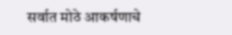सर्वात मोठे आकर्षणाचे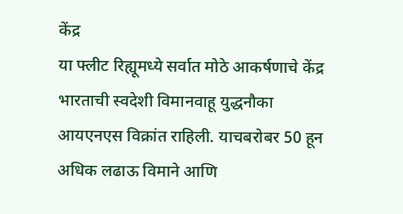केंद्र
या फ्लीट रिह्यूमध्ये सर्वात मोठे आकर्षणाचे केंद्र भारताची स्वदेशी विमानवाहू युद्धनौका आयएनएस विक्रांत राहिली. याचबरोबर 50 हून अधिक लढाऊ विमाने आणि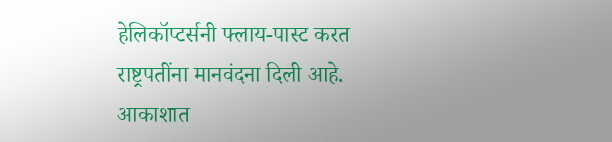हेलिकॉप्टर्सनी फ्लाय-पास्ट करत राष्ट्रपतींना मानवंदना दिली आहे. आकाशात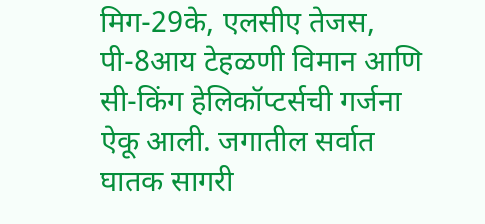मिग-29के, एलसीए तेजस, पी-8आय टेहळणी विमान आणि सी-किंग हेलिकॉप्टर्सची गर्जना ऐकू आली. जगातील सर्वात घातक सागरी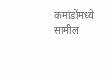कमांडोंमध्ये सामील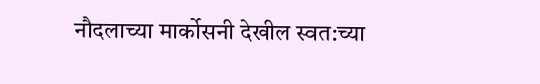नौदलाच्या मार्कोसनी देखील स्वत:च्या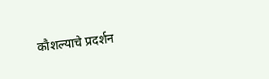कौशल्याचे प्रदर्शन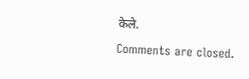केले.
Comments are closed.